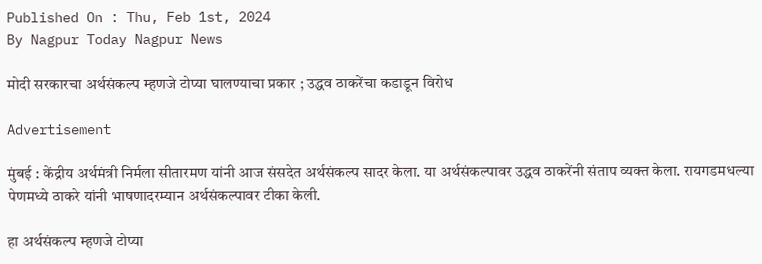Published On : Thu, Feb 1st, 2024
By Nagpur Today Nagpur News

मोदी सरकारचा अर्थसंकल्प म्हणजे टोप्या घालण्याचा प्रकार ; उद्धव ठाकरेंचा कडाडून विरोध

Advertisement

मुंबई : केंद्रीय अर्थमंत्री निर्मला सीतारमण यांनी आज संसदेत अर्थसंकल्प सादर केला. या अर्थसंकल्पावर उद्धव ठाकरेंनी संताप व्यक्त केला. रायगडमधल्या पेणमध्ये ठाकरे यांनी भाषणादरम्यान अर्थसंकल्पावर टीका केली.

हा अर्थसंकल्प म्हणजे टोप्या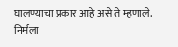घालण्याचा प्रकार आहे असे ते म्हणाले. निर्मला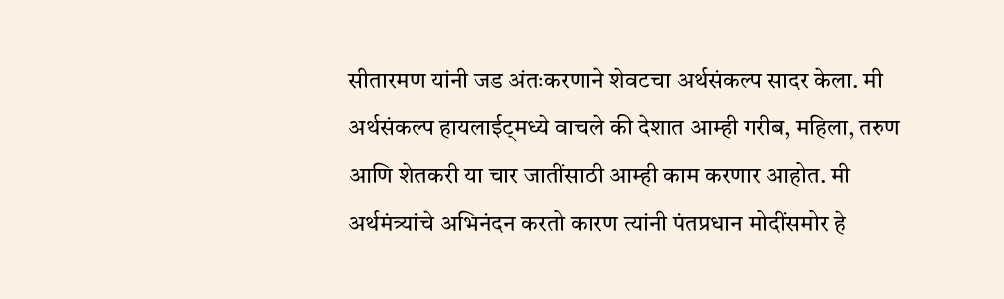सीतारमण यांनी जड अंतःकरणाने शेवटचा अर्थसंकल्प सादर केला. मी अर्थसंकल्प हायलाईट्मध्ये वाचले की देशात आम्ही गरीब, महिला, तरुण आणि शेतकरी या चार जातींसाठी आम्ही काम करणार आहोत. मी अर्थमंत्र्यांचे अभिनंदन करतो कारण त्यांनी पंतप्रधान मोदींसमोर हे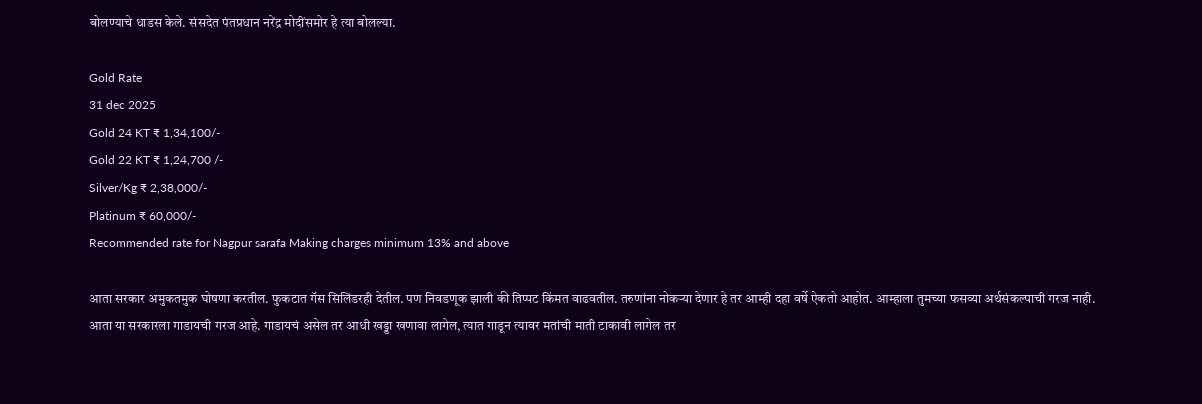बोलण्याचे धाडस केले. संसदेत पंतप्रधान नरेंद्र मोदींसमोर हे त्या बोलल्या.

Gold Rate
31 dec 2025
Gold 24 KT ₹ 1,34,100/-
Gold 22 KT ₹ 1,24,700 /-
Silver/Kg ₹ 2,38,000/-
Platinum ₹ 60,000/-
Recommended rate for Nagpur sarafa Making charges minimum 13% and above

आता सरकार अमुकतमुक घोषणा करतील. फुकटात गॅस सिलिंडरही देतील. पण निवडणूक झाली की तिप्पट किंमत वाढवतील. तरुणांना नोकऱ्या देणार हे तर आम्ही दहा वर्षे ऐकतो आहोत. आम्हाला तुमच्या फसव्या अर्थसंकल्पाची गरज नाही. आता या सरकारला गाडायची गरज आहे. गाडायचं असेल तर आधी खड्डा खणावा लागेल, त्यात गाडून त्यावर मतांची माती टाकावी लागेल तर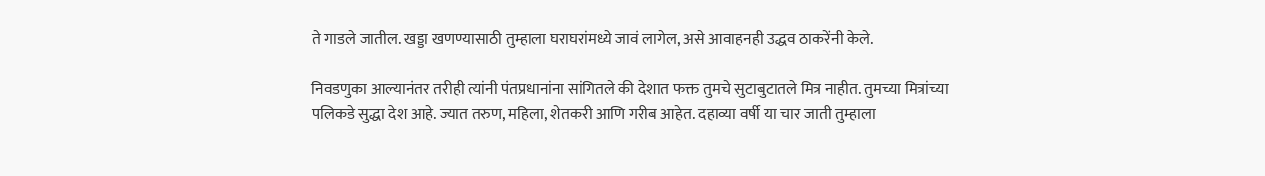ते गाडले जातील. खड्डा खणण्यासाठी तुम्हाला घराघरांमध्ये जावं लागेल, असे आवाहनही उद्धव ठाकरेंनी केले.

निवडणुका आल्यानंतर तरीही त्यांनी पंतप्रधानांना सांगितले की देशात फक्त तुमचे सुटाबुटातले मित्र नाहीत. तुमच्या मित्रांच्या पलिकडे सुद्धा देश आहे. ज्यात तरुण, महिला, शेतकरी आणि गरीब आहेत. दहाव्या वर्षी या चार जाती तुम्हाला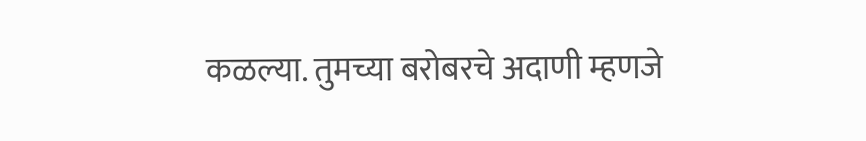कळल्या. तुमच्या बरोबरचे अदाणी म्हणजे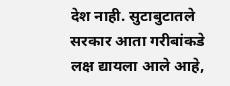देश नाही. सुटाबुटातले सरकार आता गरीबांकडे लक्ष द्यायला आले आहे,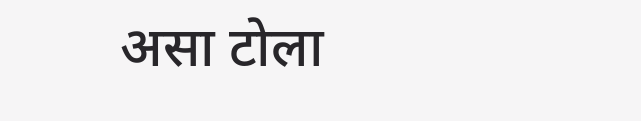असा टोला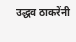उद्धव ठाकरेंनी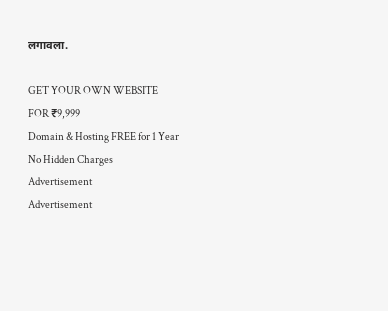लगावला.

GET YOUR OWN WEBSITE
FOR ₹9,999
Domain & Hosting FREE for 1 Year
No Hidden Charges
Advertisement
Advertisement